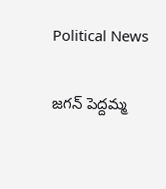Political News

జగన్ పెద్దమ్మ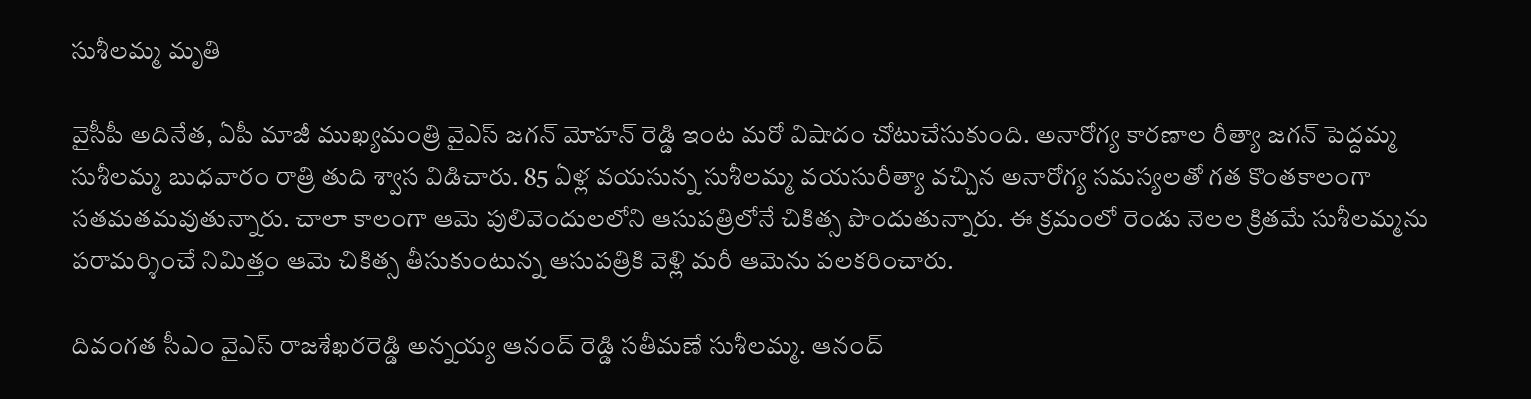సుశీలమ్మ మృతి

వైసీపీ అదినేత, ఏపీ మాజీ ముఖ్యమంత్రి వైఎస్ జగన్ మోహన్ రెడ్డి ఇంట మరో విషాదం చోటుచేసుకుంది. అనారోగ్య కారణాల రీత్యా జగన్ పెద్దమ్మ సుశీలమ్మ బుధవారం రాత్రి తుది శ్వాస విడిచారు. 85 ఏళ్ల వయసున్న సుశీలమ్మ వయసురీత్యా వచ్చిన అనారోగ్య సమస్యలతో గత కొంతకాలంగా సతమతమవుతున్నారు. చాలా కాలంగా ఆమె పులివెందులలోని ఆసుపత్రిలోనే చికిత్స పొందుతున్నారు. ఈ క్రమంలో రెండు నెలల క్రితమే సుశీలమ్మను పరామర్శించే నిమిత్తం ఆమె చికిత్స తీసుకుంటున్న ఆసుపత్రికి వెళ్లి మరీ ఆమెను పలకరించారు.

దివంగత సీఎం వైఎస్ రాజశేఖరరెడ్డి అన్నయ్య ఆనంద్ రెడ్డి సతీమణే సుశీలమ్మ. ఆనంద్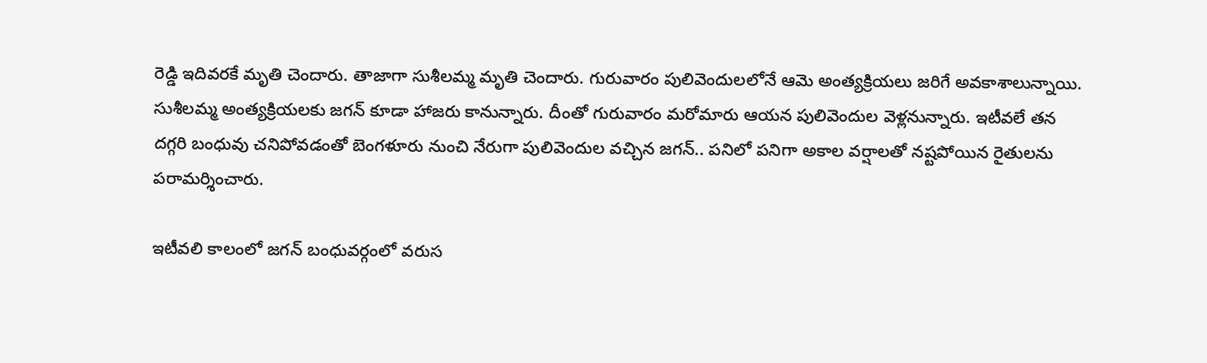రెడ్డి ఇదివరకే మృతి చెందారు. తాజాగా సుశీలమ్మ మృతి చెందారు. గురువారం పులివెందులలోనే ఆమె అంత్యక్రియలు జరిగే అవకాశాలున్నాయి. సుశీలమ్మ అంత్యక్రియలకు జగన్ కూడా హాజరు కానున్నారు. దీంతో గురువారం మరోమారు ఆయన పులివెందుల వెళ్లనున్నారు. ఇటీవలే తన దగ్గరి బంధువు చనిపోవడంతో బెంగళూరు నుంచి నేరుగా పులివెందుల వచ్చిన జగన్.. పనిలో పనిగా అకాల వర్షాలతో నష్టపోయిన రైతులను పరామర్శించారు.

ఇటీవలి కాలంలో జగన్ బంధువర్గంలో వరుస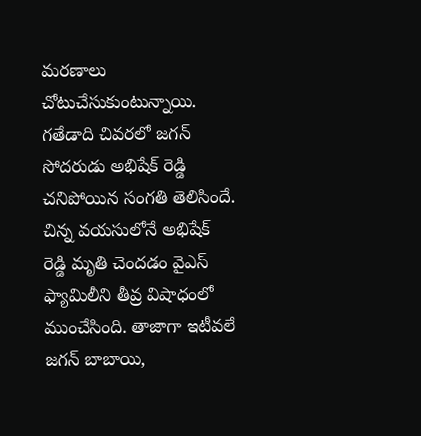మరణాలు చోటుచేసుకుంటున్నాయి. గతేడాది చివరలో జగన్ సోదరుడు అభిషేక్ రెడ్డి చనిపోయిన సంగతి తెలిసిందే. చిన్న వయసులోనే అభిషేక్ రెడ్డి మృతి చెందడం వైఎస్ ఫ్యామిలీని తీవ్ర విషాధంలో ముంచేసింది. తాజాగా ఇటీవలే జగన్ బాబాయి,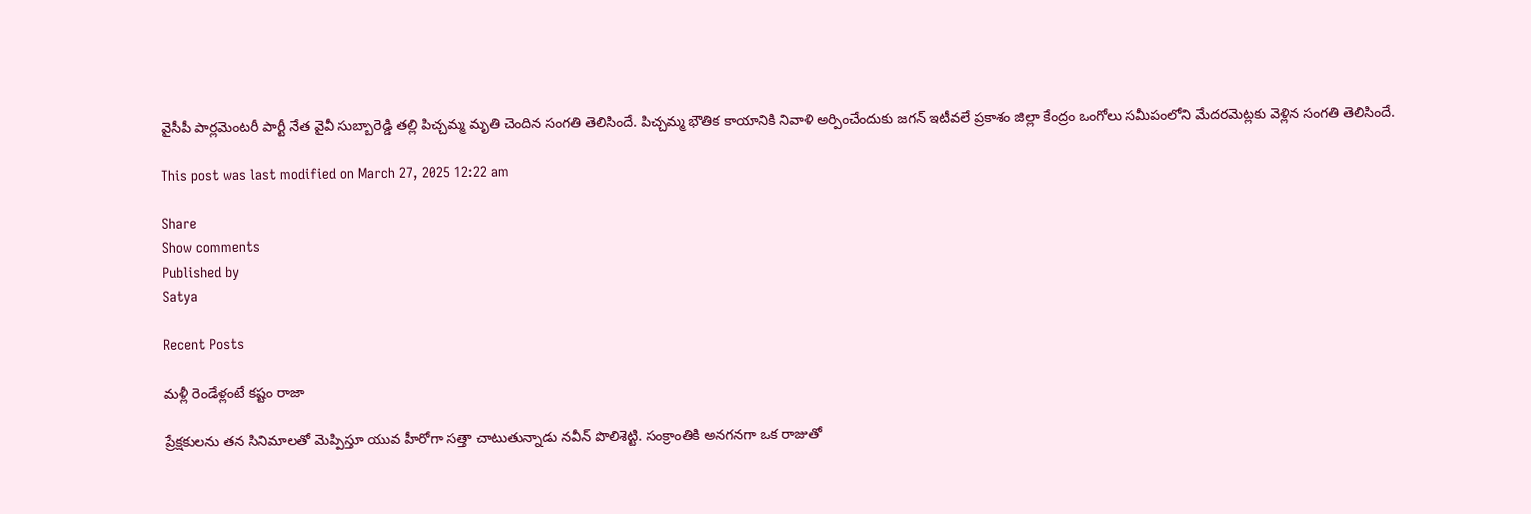వైసీపీ పార్లమెంటరీ పార్టీ నేత వైవీ సుబ్బారెడ్డి తల్లి పిచ్చమ్మ మృతి చెందిన సంగతి తెలిసిందే. పిచ్చమ్మ భౌతిక కాయానికి నివాళి అర్పించేందుకు జగన్ ఇటీవలే ప్రకాశం జిల్లా కేంద్రం ఒంగోలు సమీపంలోని మేదరమెట్లకు వెళ్లిన సంగతి తెలిసిందే.

This post was last modified on March 27, 2025 12:22 am

Share
Show comments
Published by
Satya

Recent Posts

మళ్లీ రెండేళ్లంటే కష్టం రాజా

ప్రేక్షకులను తన సినిమాలతో మెప్పిస్తూ యువ హీరోగా సత్తా చాటుతున్నాడు నవీన్ పొలిశెట్టి. సంక్రాంతికి అనగనగా ఒక రాజుతో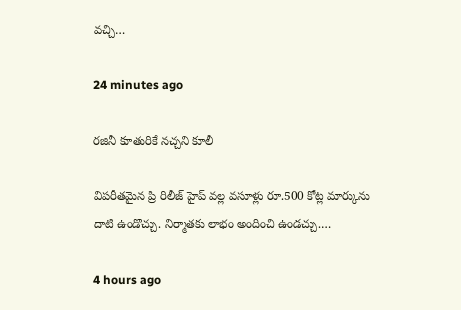వచ్చి…

24 minutes ago

ర‌జినీ కూతురికే నచ్చని కూలీ

విప‌రీత‌మైన ప్రి రిలీజ్ హైప్ వ‌ల్ల వ‌సూళ్లు రూ.500 కోట్ల మార్కును దాటి ఉండొచ్చు. నిర్మాత‌కు లాభం అందించి ఉండ‌చ్చు.…

4 hours ago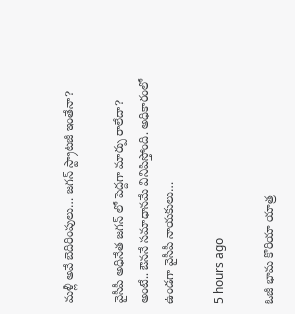మ‌ళ్లీ అవే బెదిరింపులు… జ‌గ‌న్ స్ట్రాట‌జీ ఇంతేనా?

వైసీపీ అధినేత జ‌గ‌న్ లో పెద్దగా మార్పు రాలేదా? అంటే.. ఔన‌నే స‌మాధాన‌మే వినిపిస్తోంది. అధికారంలో ఉండ‌గా వైసీపీ నాయ‌కులు…

5 hours ago

ఓజీ భామ కొరియా యాత్ర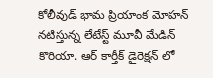కోలీవుడ్ భామ ప్రియాంక మోహన్ నటిస్తున్న లేటేస్ట్ మూవీ మేడిన్ కొరియా. ఆర్ కార్తీక్ డైరెక్షన్ లో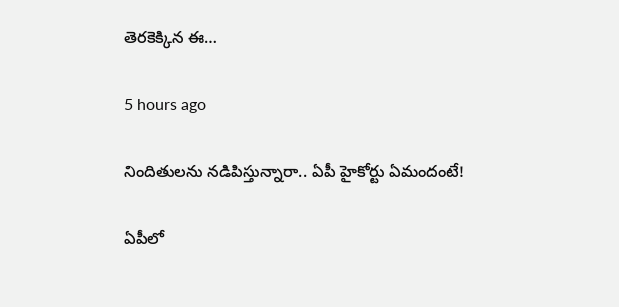తెరకెక్కిన ఈ…

5 hours ago

నిందితులను నడిపిస్తున్నారా.. ఏపీ హైకోర్టు ఏమందంటే!

ఏపీలో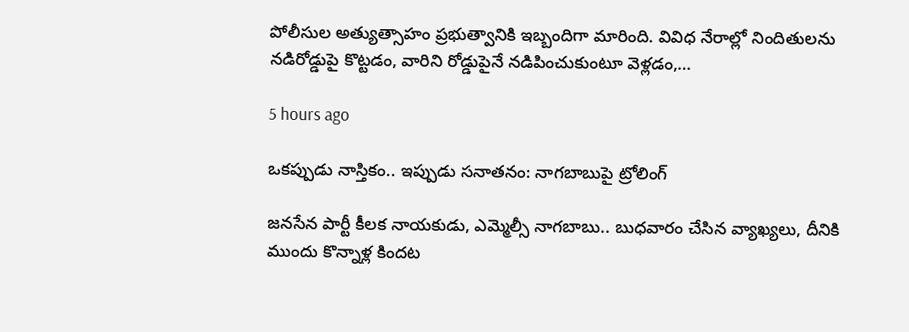పోలీసుల అత్యుత్సాహం ప్రభుత్వానికి ఇబ్బందిగా మారింది. వివిధ నేరాల్లో నిందితులను నడిరోడ్డుపై కొట్టడం, వారిని రోడ్డుపైనే నడిపించుకుంటూ వెళ్లడం,…

5 hours ago

ఒక‌ప్పుడు నాస్తికం.. ఇప్పుడు స‌నాత‌నం: నాగ‌బాబుపై ట్రోలింగ్

జ‌న‌సేన పార్టీ కీల‌క నాయ‌కుడు, ఎమ్మెల్సీ నాగ‌బాబు.. బుధ‌వారం చేసిన వ్యాఖ్య‌లు, దీనికి ముందు కొన్నాళ్ల కింద‌ట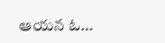ఆయ‌న ఓ…